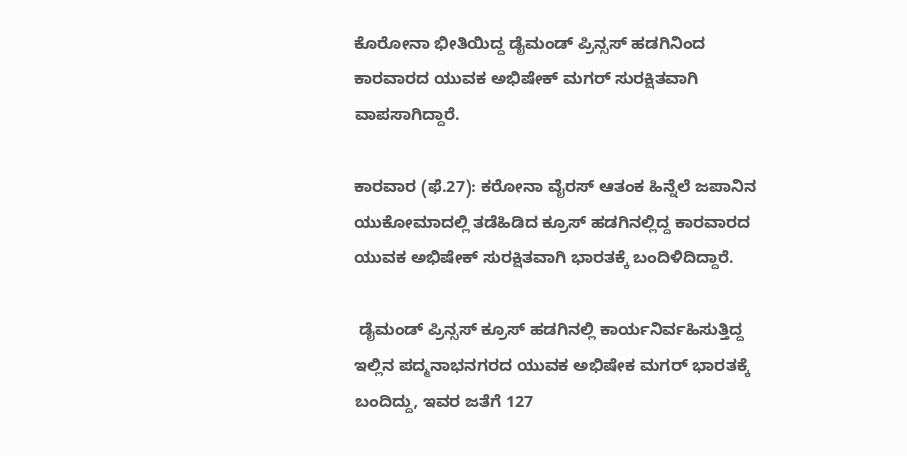ಕೊರೋನಾ ಭೀತಿಯಿದ್ದ ಡೈಮಂಡ್ ಪ್ರಿನ್ಸಸ್ ಹಡಗಿನಿಂದ ಕಾರವಾರದ ಯುವಕ ಅಭಿಷೇಕ್ ಮಗರ್ ಸುರಕ್ಷಿತವಾಗಿ ವಾಪಸಾಗಿದ್ದಾರೆ.

ಕಾರವಾರ (ಫೆ.27): ಕರೋನಾ ವೈರಸ್ ಆತಂಕ ಹಿನ್ನೆಲೆ ಜಪಾನಿನ ಯುಕೋಮಾದಲ್ಲಿ ತಡೆಹಿಡಿದ ಕ್ರೂಸ್ ಹಡಗಿನಲ್ಲಿದ್ದ ಕಾರವಾರದ ಯುವಕ ಅಭಿಷೇಕ್ ಸುರಕ್ಷಿತವಾಗಿ ಭಾರತಕ್ಕೆ ಬಂದಿಳಿದಿದ್ದಾರೆ.

 ಡೈಮಂಡ್ ಪ್ರಿನ್ಸಸ್ ಕ್ರೂಸ್ ಹಡಗಿನಲ್ಲಿ ಕಾರ್ಯನಿರ್ವಹಿಸುತ್ತಿದ್ದ ಇಲ್ಲಿನ ಪದ್ಮನಾಭನಗರದ ಯುವಕ ಅಭಿಷೇಕ ಮಗರ್ ಭಾರತಕ್ಕೆ ಬಂದಿದ್ದು, ಇವರ ಜತೆಗೆ 127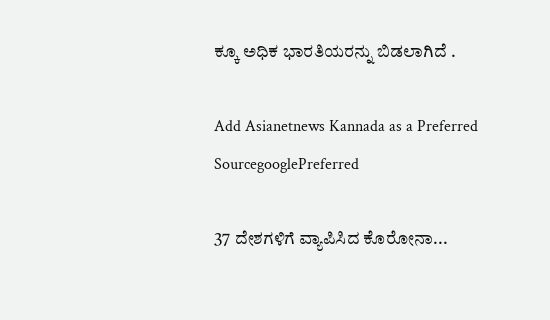ಕ್ಕೂ ಅಧಿಕ ಭಾರತಿಯರನ್ನು ಬಿಡಲಾಗಿದೆ .

Add Asianetnews Kannada as a Preferred SourcegooglePreferred

37 ದೇಶಗಳಿಗೆ ವ್ಯಾಪಿಸಿದ ಕೊರೋನಾ...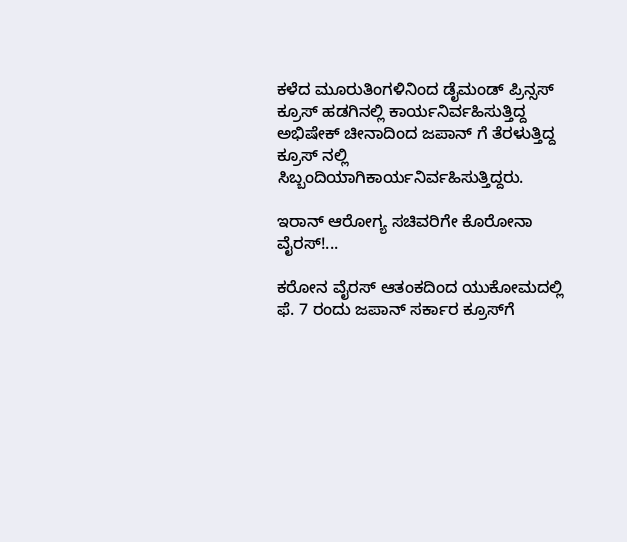ಕಳೆದ ಮೂರುತಿಂಗಳಿನಿಂದ ಡೈಮಂಡ್ ಪ್ರಿನ್ಸಸ್ ಕ್ರೂಸ್ ಹಡಗಿನಲ್ಲಿ ಕಾರ್ಯನಿರ್ವಹಿಸುತ್ತಿದ್ದ ಅಭಿಷೇಕ್ ಚೀನಾದಿಂದ ಜಪಾನ್ ಗೆ ತೆರಳುತ್ತಿದ್ದ ಕ್ರೂಸ್ ನಲ್ಲಿ ಸಿಬ್ಬಂದಿಯಾಗಿಕಾರ್ಯನಿರ್ವಹಿಸುತ್ತಿದ್ದರು.

ಇರಾನ್‌ ಆರೋಗ್ಯ ಸಚಿವರಿಗೇ ಕೊರೋನಾ ವೈರಸ್!...

ಕರೋನ ವೈರಸ್ ಆತಂಕದಿಂದ ಯುಕೋಮದಲ್ಲಿ ಫೆ. 7 ರಂದು ಜಪಾನ್ ಸರ್ಕಾರ ಕ್ರೂಸ್‌ಗೆ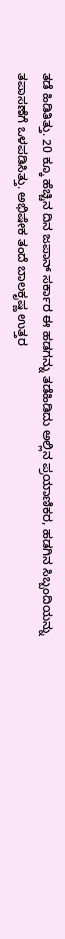ತಡೆ ಹಿಡಿತಿತ್ತು. 20 ಕ್ಕೂ ಹೆಚ್ಚಿನ ದಿನ ಜಪಾನ್ ಸರ್ಕಾರ ಈ ಹಡಗನ್ನು ತಡೆಹಿಡಿದು ಅಲ್ಲಿನ ಪ್ರಯಾಣಿಕರ, ಹಡಗಿನ ಸಿಬ್ಬಂದಿಯನ್ನು ತಪಾಸಣೆಗೆ ಒಳಪಡಿಸಿತ್ತು. ಅಭಿಷೇಕ ತಂದೆ ಬಾಲಕೃಷ್ಣ ಉತ್ತರ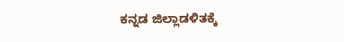ಕನ್ನಡ ಜಿಲ್ಲಾಡಳಿತಕ್ಕೆ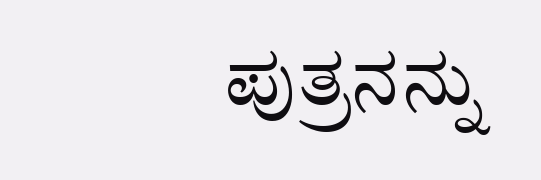ಪುತ್ರನನ್ನು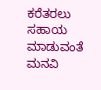ಕರೆತರಲು ಸಹಾಯ ಮಾಡುವಂತೆ ಮನವಿ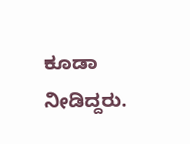ಕೂಡಾ ನೀಡಿದ್ದರು.